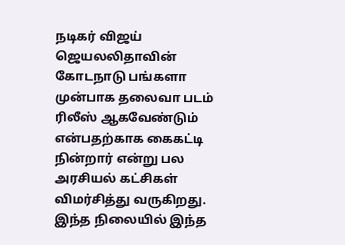நடிகர் விஜய் ஜெயலலிதாவின் கோடநாடு பங்களா முன்பாக தலைவா படம் ரிலீஸ் ஆகவேண்டும் என்பதற்காக கைகட்டி நின்றார் என்று பல அரசியல் கட்சிகள் விமர்சித்து வருகிறது. இந்த நிலையில் இந்த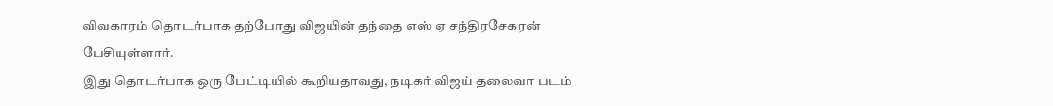விவகாரம் தொடர்பாக தற்போது விஜயின் தந்தை எஸ் ஏ சந்திரசேகரன் பேசியுள்ளார்.
இது தொடர்பாக ஒரு பேட்டியில் கூறியதாவது, நடிகர் விஜய் தலைவா படம்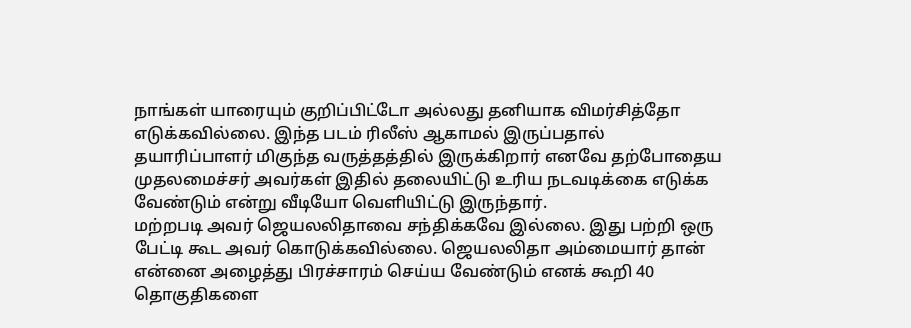நாங்கள் யாரையும் குறிப்பிட்டோ அல்லது தனியாக விமர்சித்தோ எடுக்கவில்லை. இந்த படம் ரிலீஸ் ஆகாமல் இருப்பதால் தயாரிப்பாளர் மிகுந்த வருத்தத்தில் இருக்கிறார் எனவே தற்போதைய முதலமைச்சர் அவர்கள் இதில் தலையிட்டு உரிய நடவடிக்கை எடுக்க வேண்டும் என்று வீடியோ வெளியிட்டு இருந்தார்.
மற்றபடி அவர் ஜெயலலிதாவை சந்திக்கவே இல்லை. இது பற்றி ஒரு பேட்டி கூட அவர் கொடுக்கவில்லை. ஜெயலலிதா அம்மையார் தான் என்னை அழைத்து பிரச்சாரம் செய்ய வேண்டும் எனக் கூறி 40 தொகுதிகளை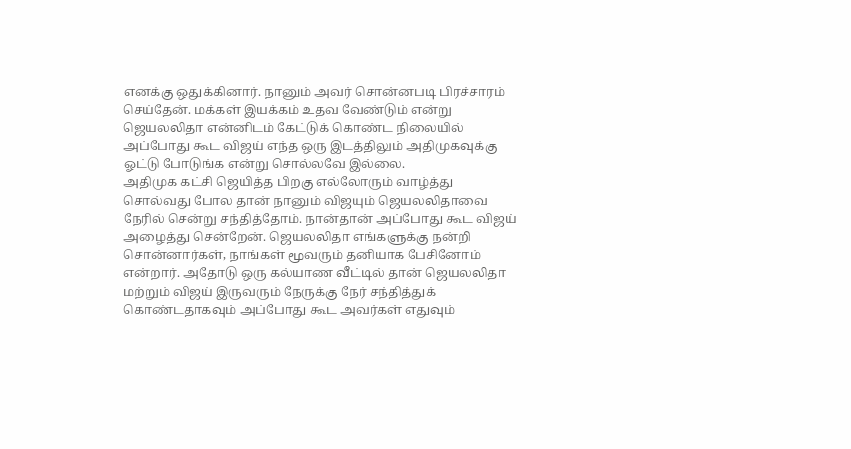எனக்கு ஒதுக்கினார். நானும் அவர் சொன்னபடி பிரச்சாரம் செய்தேன். மக்கள் இயக்கம் உதவ வேண்டும் என்று ஜெயலலிதா என்னிடம் கேட்டுக் கொண்ட நிலையில் அப்போது கூட விஜய் எந்த ஒரு இடத்திலும் அதிமுகவுக்கு ஓட்டு போடுங்க என்று சொல்லவே இல்லை.
அதிமுக கட்சி ஜெயித்த பிறகு எல்லோரும் வாழ்த்து சொல்வது போல தான் நானும் விஜயும் ஜெயலலிதாவை நேரில் சென்று சந்தித்தோம். நான்தான் அப்போது கூட விஜய் அழைத்து சென்றேன். ஜெயலலிதா எங்களுக்கு நன்றி சொன்னார்கள், நாங்கள் மூவரும் தனியாக பேசினோம் என்றார். அதோடு ஒரு கல்யாண வீட்டில் தான் ஜெயலலிதா மற்றும் விஜய் இருவரும் நேருக்கு நேர் சந்தித்துக் கொண்டதாகவும் அப்போது கூட அவர்கள் எதுவும்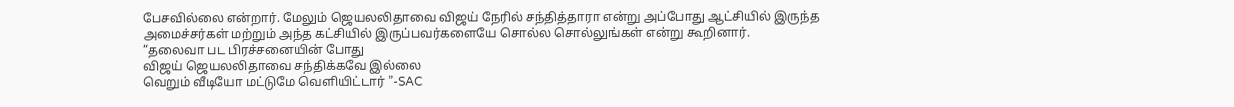பேசவில்லை என்றார். மேலும் ஜெயலலிதாவை விஜய் நேரில் சந்தித்தாரா என்று அப்போது ஆட்சியில் இருந்த அமைச்சர்கள் மற்றும் அந்த கட்சியில் இருப்பவர்களையே சொல்ல சொல்லுங்கள் என்று கூறினார்.
“தலைவா பட பிரச்சனையின் போது
விஜய் ஜெயலலிதாவை சந்திக்கவே இல்லை
வெறும் வீடியோ மட்டுமே வெளியிட்டார் ”-SAC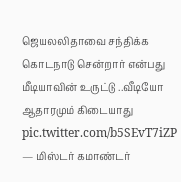ஜெயலலிதாவை சந்திக்க கொடநாடு சென்றார் என்பது மீடியாவின் உருட்டு ..வீடியோ ஆதாரமும் கிடையாது pic.twitter.com/b5SEvT7iZP
— மிஸ்டர் கமாண்டர்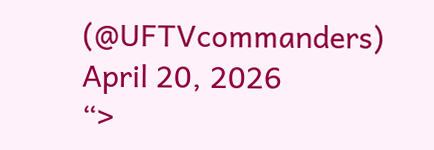(@UFTVcommanders) April 20, 2026
“>